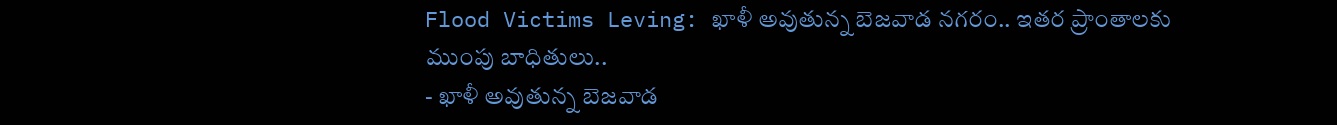Flood Victims Leving: ఖాళీ అవుతున్న బెజవాడ నగరం.. ఇతర ప్రాంతాలకు ముంపు బాధితులు..
- ఖాళీ అవుతున్న బెజవాడ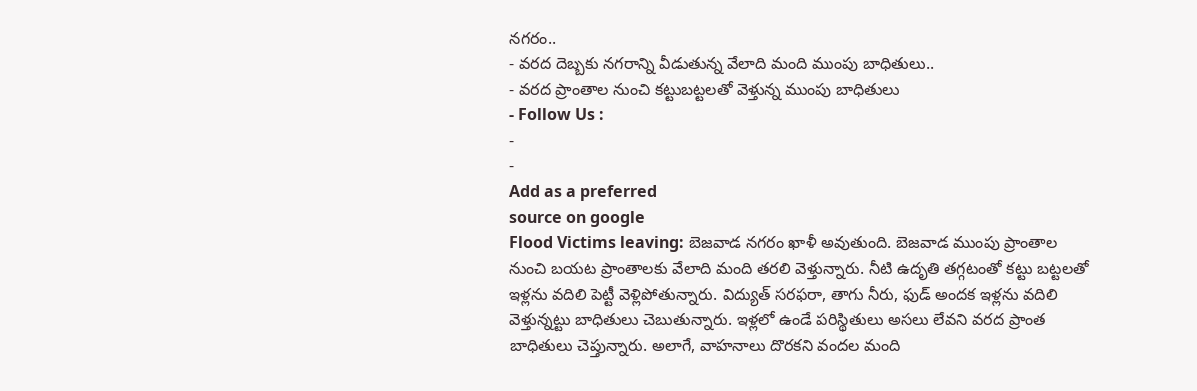నగరం..
- వరద దెబ్బకు నగరాన్ని వీడుతున్న వేలాది మంది ముంపు బాధితులు..
- వరద ప్రాంతాల నుంచి కట్టుబట్టలతో వెళ్తున్న ముంపు బాధితులు
- Follow Us :
-
-
Add as a preferred
source on google
Flood Victims leaving: బెజవాడ నగరం ఖాళీ అవుతుంది. బెజవాడ ముంపు ప్రాంతాల నుంచి బయట ప్రాంతాలకు వేలాది మంది తరలి వెళ్తున్నారు. నీటి ఉదృతి తగ్గటంతో కట్టు బట్టలతో ఇళ్లను వదిలి పెట్టీ వెళ్లిపోతున్నారు. విద్యుత్ సరఫరా, తాగు నీరు, ఫుడ్ అందక ఇళ్లను వదిలి వెళ్తున్నట్టు బాధితులు చెబుతున్నారు. ఇళ్లలో ఉండే పరిస్థితులు అసలు లేవని వరద ప్రాంత బాధితులు చెప్తున్నారు. అలాగే, వాహనాలు దొరకని వందల మంది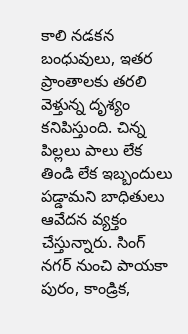కాలి నడకన బంధువులు, ఇతర ప్రాంతాలకు తరలి వెళ్తున్న దృశ్యం కనిపిస్తుంది. చిన్న పిల్లలు పాలు లేక తిండి లేక ఇబ్బందులు పడ్డామని బాధితులు ఆవేదన వ్యక్తం చేస్తున్నారు. సింగ్ నగర్ నుంచి పాయకా పురం, కాండ్రిక,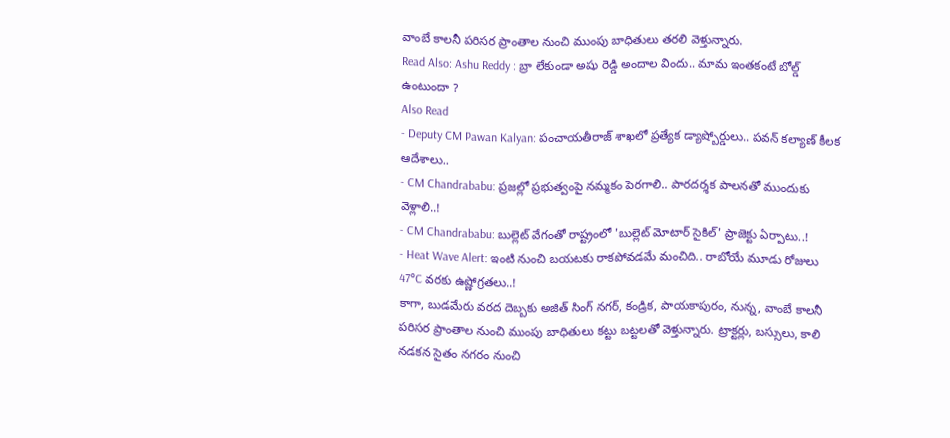వాంబే కాలనీ పరిసర ప్రాంతాల నుంచి ముంపు బాధితులు తరలి వెళ్తున్నారు.
Read Also: Ashu Reddy : బ్రా లేకుండా అషు రెడ్డి అందాల విందు.. మామ ఇంతకంటే బోల్డ్ ఉంటుందా ?
Also Read
- Deputy CM Pawan Kalyan: పంచాయతీరాజ్ శాఖలో ప్రత్యేక డ్యాష్బోర్డులు.. పవన్ కల్యాణ్ కీలక ఆదేశాలు..
- CM Chandrababu: ప్రజల్లో ప్రభుత్వంపై నమ్మకం పెరగాలి.. పారదర్శక పాలనతో ముందుకు వెళ్లాలి..!
- CM Chandrababu: బుల్లెట్ వేగంతో రాష్ట్రంలో 'బుల్లెట్ మోటార్ సైకిల్' ప్రాజెక్టు ఏర్పాటు..!
- Heat Wave Alert: ఇంటి నుంచి బయటకు రాకపోవడమే మంచిది.. రాబోయే మూడు రోజులు 47°C వరకు ఉష్ణోగ్రతలు..!
కాగా, బుడమేరు వరద దెబ్బకు అజిత్ సింగ్ నగర్, కండ్రిక, పాయకాపురం, నున్న, వాంబే కాలనీ పరిసర ప్రాంతాల నుంచి ముంపు బాధితులు కట్టు బట్టలతో వెళ్తున్నారు. ట్రాక్టర్లు, బస్సులు, కాలి నడకన సైతం నగరం నుంచి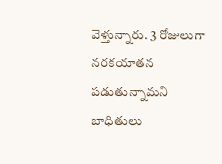వెళ్తున్నారు. 3 రోజులుగా నరకయాతన పడుతున్నామని బాధితులు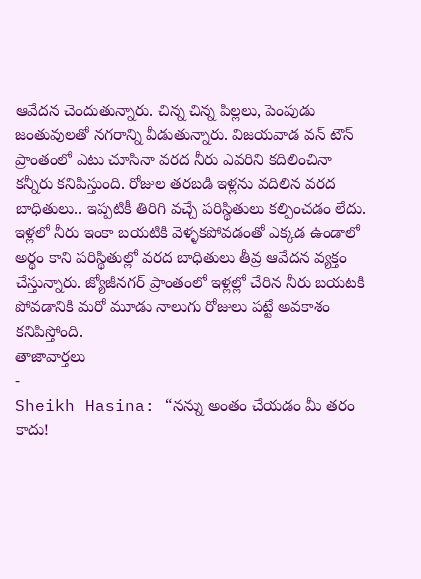ఆవేదన చెందుతున్నారు. చిన్న చిన్న పిల్లలు, పెంపుడు జంతువులతో నగరాన్ని వీడుతున్నారు. విజయవాడ వన్ టౌన్ ప్రాంతంలో ఎటు చూసినా వరద నీరు ఎవరిని కదిలించినా కన్నీరు కనిపిస్తుంది. రోజుల తరబడి ఇళ్లను వదిలిన వరద బాధితులు.. ఇప్పటికీ తిరిగి వచ్చే పరిస్థితులు కల్పించడం లేదు. ఇళ్లలో నీరు ఇంకా బయటికి వెళ్ళకపోవడంతో ఎక్కడ ఉండాలో అర్థం కాని పరిస్థితుల్లో వరద బాధితులు తీవ్ర ఆవేదన వ్యక్తం చేస్తున్నారు. జ్యోజీనగర్ ప్రాంతంలో ఇళ్లల్లో చేరిన నీరు బయటకి పోవడానికి మరో మూడు నాలుగు రోజులు పట్టే అవకాశం కనిపిస్తోంది.
తాజావార్తలు
-
Sheikh Hasina: “నన్ను అంతం చేయడం మీ తరం కాదు!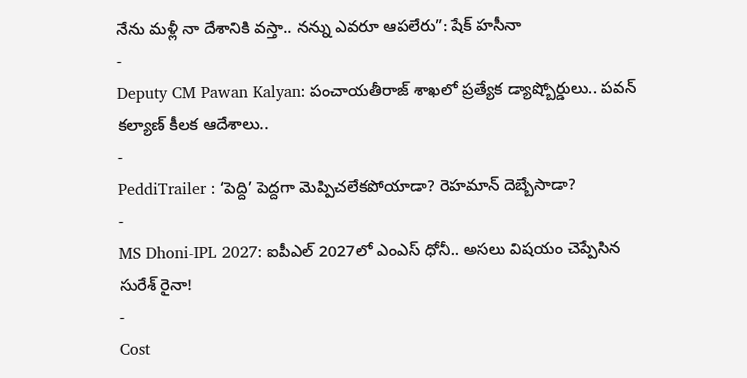నేను మళ్లీ నా దేశానికి వస్తా.. నన్ను ఎవరూ ఆపలేరు”: షేక్ హసీనా
-
Deputy CM Pawan Kalyan: పంచాయతీరాజ్ శాఖలో ప్రత్యేక డ్యాష్బోర్డులు.. పవన్ కల్యాణ్ కీలక ఆదేశాలు..
-
PeddiTrailer : ‘పెద్ది’ పెద్దగా మెప్పిచలేకపోయాడా? రెహమాన్ దెబ్బేసాడా?
-
MS Dhoni-IPL 2027: ఐపీఎల్ 2027లో ఎంఎస్ ధోనీ.. అసలు విషయం చెప్పేసిన సురేశ్ రైనా!
-
Cost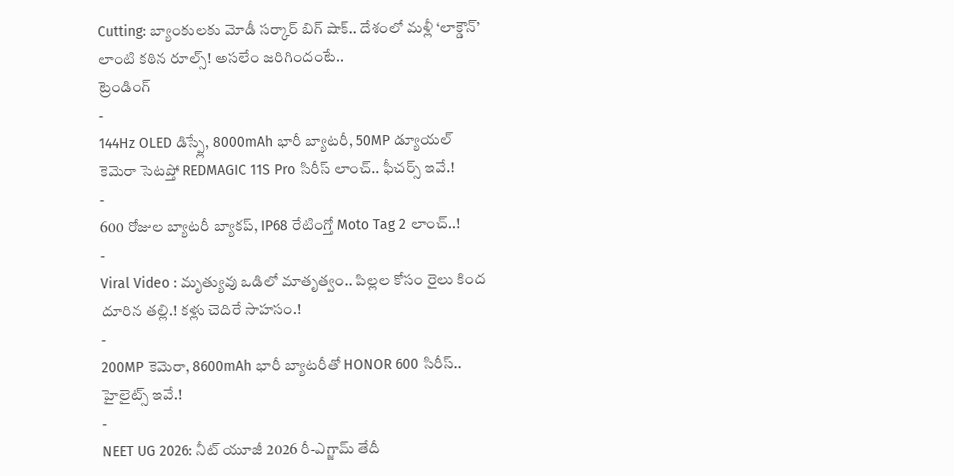Cutting: బ్యాంకులకు మోడీ సర్కార్ బిగ్ షాక్.. దేశంలో మళ్లీ ‘లాక్డౌన్’ లాంటి కఠిన రూల్స్! అసలేం జరిగిందంటే..
ట్రెండింగ్
-
144Hz OLED డిస్ప్లే, 8000mAh భారీ బ్యాటరీ, 50MP డ్యూయల్ కెమెరా సెటప్తో REDMAGIC 11S Pro సిరీస్ లాంచ్.. ఫీచర్స్ ఇవే.!
-
600 రోజుల బ్యాటరీ బ్యాకప్, IP68 రేటింగ్తో Moto Tag 2 లాంచ్..!
-
Viral Video : మృత్యువు ఒడిలో మాతృత్వం.. పిల్లల కోసం రైలు కింద దూరిన తల్లి.! కళ్లు చెదిరే సాహసం.!
-
200MP కెమెరా, 8600mAh భారీ బ్యాటరీతో HONOR 600 సిరీస్.. హైలైట్స్ ఇవే.!
-
NEET UG 2026: నీట్ యూజీ 2026 రీ-ఎగ్జామ్ తేదీ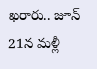ఖరారు.. జూన్ 21న మళ్లీ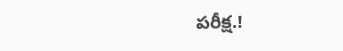పరీక్ష.!